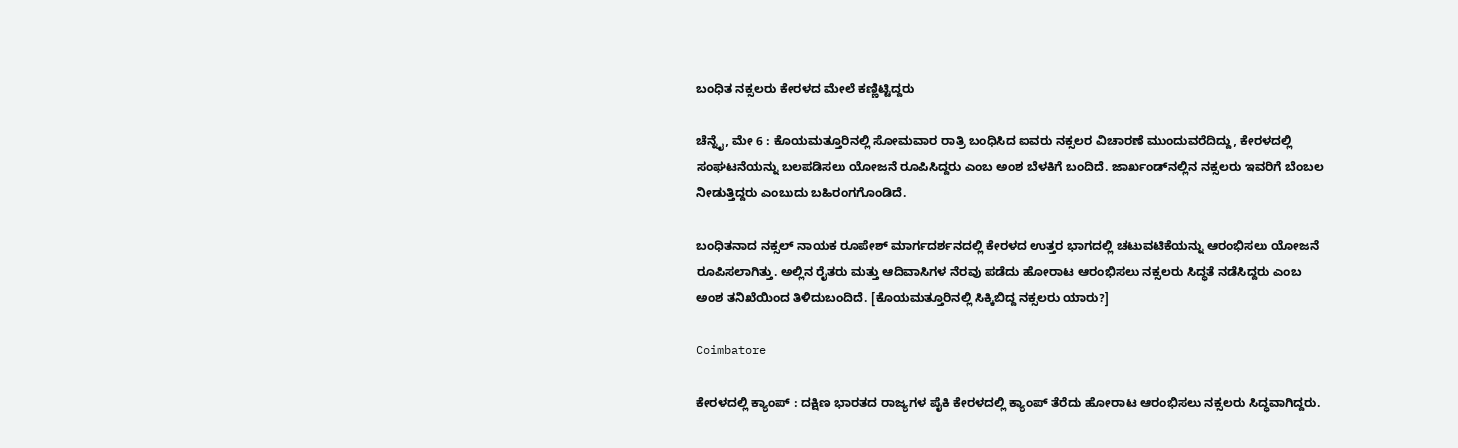ಬಂಧಿತ ನಕ್ಸಲರು ಕೇರಳದ ಮೇಲೆ ಕಣ್ಣಿಟ್ಟಿದ್ದರು

ಚೆನ್ನೈ, ಮೇ 6 : ಕೊಯಮತ್ತೂರಿನಲ್ಲಿ ಸೋಮವಾರ ರಾತ್ರಿ ಬಂಧಿಸಿದ ಐವರು ನಕ್ಸಲರ ವಿಚಾರಣೆ ಮುಂದುವರೆದಿದ್ದು, ಕೇರಳದಲ್ಲಿ ಸಂಘಟನೆಯನ್ನು ಬಲಪಡಿಸಲು ಯೋಜನೆ ರೂಪಿಸಿದ್ದರು ಎಂಬ ಅಂಶ ಬೆಳಕಿಗೆ ಬಂದಿದೆ. ಜಾರ್ಖಂಡ್‌ನಲ್ಲಿನ ನಕ್ಸಲರು ಇವರಿಗೆ ಬೆಂಬಲ ನೀಡುತ್ತಿದ್ದರು ಎಂಬುದು ಬಹಿರಂಗಗೊಂಡಿದೆ.

ಬಂಧಿತನಾದ ನಕ್ಸಲ್ ನಾಯಕ ರೂಪೇಶ್ ಮಾರ್ಗದರ್ಶನದಲ್ಲಿ ಕೇರಳದ ಉತ್ತರ ಭಾಗದಲ್ಲಿ ಚಟುವಟಿಕೆಯನ್ನು ಆರಂಭಿಸಲು ಯೋಜನೆ ರೂಪಿಸಲಾಗಿತ್ತು. ಅಲ್ಲಿನ ರೈತರು ಮತ್ತು ಆದಿವಾಸಿಗಳ ನೆರವು ಪಡೆದು ಹೋರಾಟ ಆರಂಭಿಸಲು ನಕ್ಸಲರು ಸಿದ್ಧತೆ ನಡೆಸಿದ್ದರು ಎಂಬ ಅಂಶ ತನಿಖೆಯಿಂದ ತಿಳಿದುಬಂದಿದೆ. [ಕೊಯಮತ್ತೂರಿನಲ್ಲಿ ಸಿಕ್ಕಿಬಿದ್ದ ನಕ್ಸಲರು ಯಾರು?]

Coimbatore

ಕೇರಳದಲ್ಲಿ ಕ್ಯಾಂಪ್ : ದಕ್ಷಿಣ ಭಾರತದ ರಾಜ್ಯಗಳ ಪೈಕಿ ಕೇರಳದಲ್ಲಿ ಕ್ಯಾಂಪ್ ತೆರೆದು ಹೋರಾಟ ಆರಂಭಿಸಲು ನಕ್ಸಲರು ಸಿದ್ಧವಾಗಿದ್ದರು.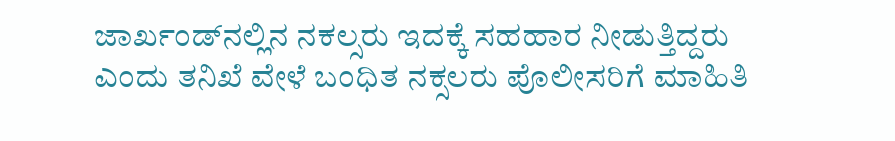ಜಾರ್ಖಂಡ್‌ನಲ್ಲಿನ ನಕಲ್ಸರು ಇದಕ್ಕೆ ಸಹಹಾರ ನೀಡುತ್ತಿದ್ದರು ಎಂದು ತನಿಖೆ ವೇಳೆ ಬಂಧಿತ ನಕ್ಸಲರು ಪೊಲೀಸರಿಗೆ ಮಾಹಿತಿ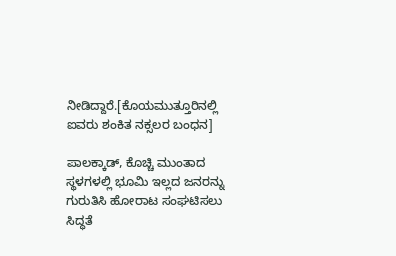ನೀಡಿದ್ದಾರೆ.[ಕೊಯಮುತ್ತೂರಿನಲ್ಲಿ ಐವರು ಶಂಕಿತ ನಕ್ಸಲರ ಬಂಧನ]

ಪಾಲಕ್ಕಾಡ್, ಕೊಚ್ಚಿ ಮುಂತಾದ ಸ್ಥಳಗಳಲ್ಲಿ ಭೂಮಿ ಇಲ್ಲದ ಜನರನ್ನು ಗುರುತಿಸಿ ಹೋರಾಟ ಸಂಘಟಿಸಲು ಸಿದ್ಧತೆ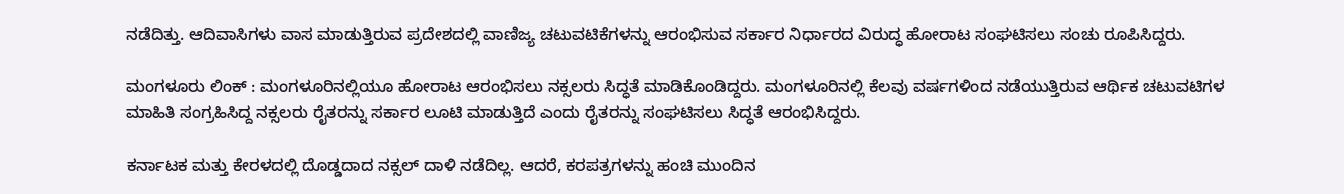ನಡೆದಿತ್ತು. ಆದಿವಾಸಿಗಳು ವಾಸ ಮಾಡುತ್ತಿರುವ ಪ್ರದೇಶದಲ್ಲಿ ವಾಣಿಜ್ಯ ಚಟುವಟಿಕೆಗಳನ್ನು ಆರಂಭಿಸುವ ಸರ್ಕಾರ ನಿರ್ಧಾರದ ವಿರುದ್ಧ ಹೋರಾಟ ಸಂಘಟಿಸಲು ಸಂಚು ರೂಪಿಸಿದ್ದರು.

ಮಂಗಳೂರು ಲಿಂಕ್ : ಮಂಗಳೂರಿನಲ್ಲಿಯೂ ಹೋರಾಟ ಆರಂಭಿಸಲು ನಕ್ಸಲರು ಸಿದ್ಧತೆ ಮಾಡಿಕೊಂಡಿದ್ದರು. ಮಂಗಳೂರಿನಲ್ಲಿ ಕೆಲವು ವರ್ಷಗಳಿಂದ ನಡೆಯುತ್ತಿರುವ ಆರ್ಥಿಕ ಚಟುವಟಿಗಳ ಮಾಹಿತಿ ಸಂಗ್ರಹಿಸಿದ್ದ ನಕ್ಸಲರು ರೈತರನ್ನು ಸರ್ಕಾರ ಲೂಟಿ ಮಾಡುತ್ತಿದೆ ಎಂದು ರೈತರನ್ನು ಸಂಘಟಿಸಲು ಸಿದ್ಧತೆ ಆರಂಭಿಸಿದ್ದರು.

ಕರ್ನಾಟಕ ಮತ್ತು ಕೇರಳದಲ್ಲಿ ದೊಡ್ಡದಾದ ನಕ್ಸಲ್ ದಾಳಿ ನಡೆದಿಲ್ಲ. ಆದರೆ, ಕರಪತ್ರಗಳನ್ನು ಹಂಚಿ ಮುಂದಿನ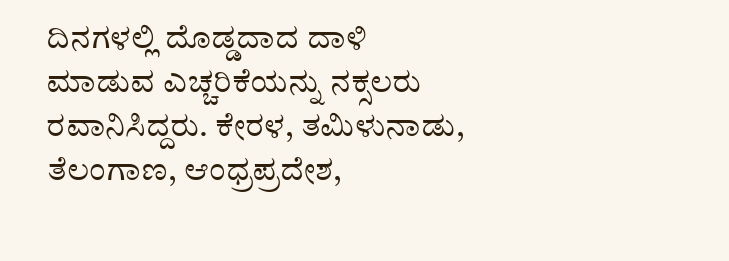ದಿನಗಳಲ್ಲಿ ದೊಡ್ಡದಾದ ದಾಳಿ ಮಾಡುವ ಎಚ್ಚರಿಕೆಯನ್ನು ನಕ್ಸಲರು ರವಾನಿಸಿದ್ದರು. ಕೇರಳ, ತಮಿಳುನಾಡು, ತೆಲಂಗಾಣ, ಆಂಧ್ರಪ್ರದೇಶ,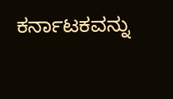ಕರ್ನಾಟಕವನ್ನು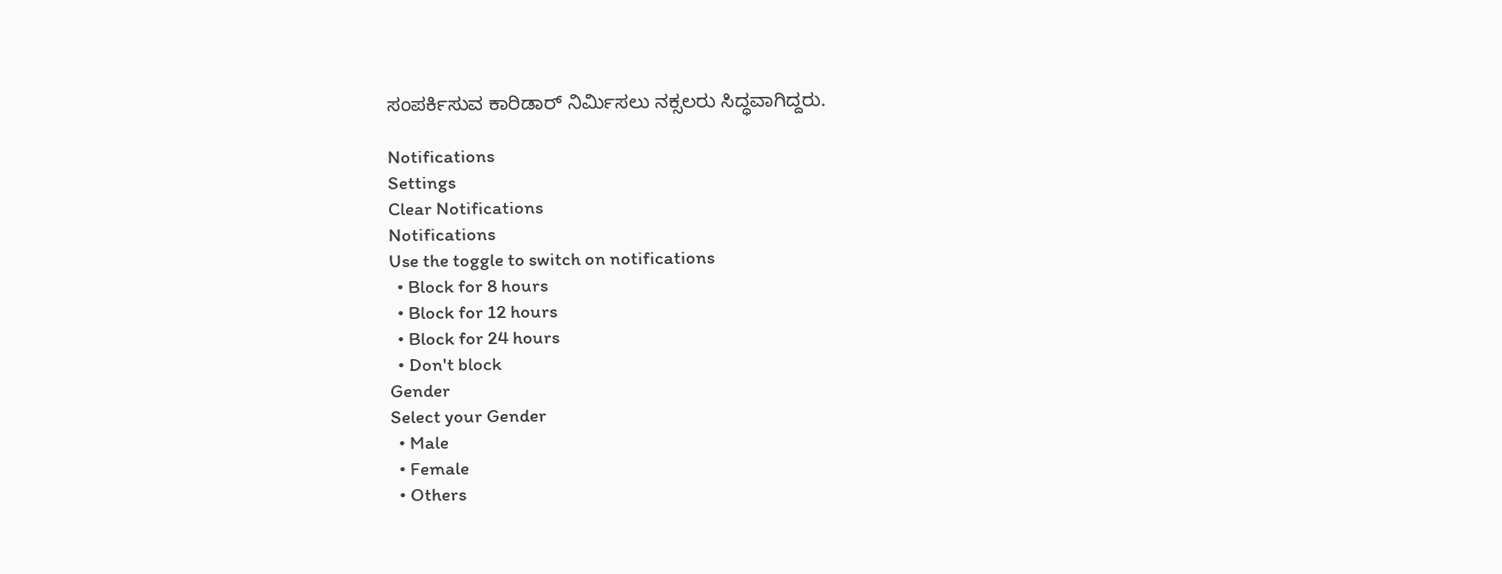ಸಂಪರ್ಕಿಸುವ ಕಾರಿಡಾರ್ ನಿರ್ಮಿಸಲು ನಕ್ಸಲರು ಸಿದ್ಧವಾಗಿದ್ದರು.

Notifications
Settings
Clear Notifications
Notifications
Use the toggle to switch on notifications
  • Block for 8 hours
  • Block for 12 hours
  • Block for 24 hours
  • Don't block
Gender
Select your Gender
  • Male
  • Female
  • Others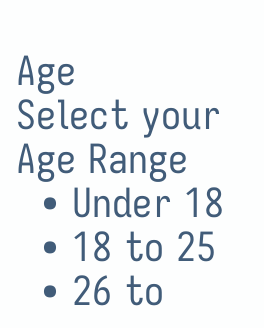Age
Select your Age Range
  • Under 18
  • 18 to 25
  • 26 to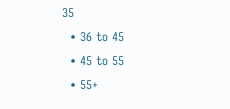35
  • 36 to 45
  • 45 to 55
  • 55+